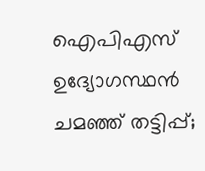ഐപിഎസ് ഉദ്യോഗസ്ഥൻ ചമഞ്ഞ് തട്ടിപ്പ്;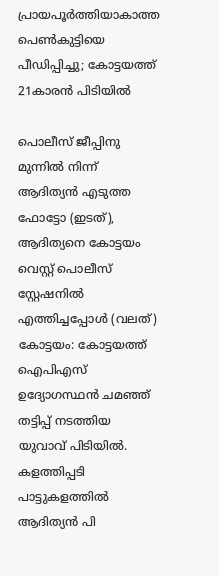പ്രായപൂർത്തിയാകാത്ത പെൺകുട്ടിയെ പീഡിപ്പിച്ചു; കോട്ടയത്ത് 21കാരൻ പിടിയിൽ

പൊലീസ് ജീപ്പിനു മുന്നിൽ നിന്ന് ആദിത്യൻ എടുത്ത ഫോട്ടോ (ഇടത്), ആദിത്യനെ കോട്ടയം വെസ്റ്റ് പൊലീസ് സ്റ്റേഷനിൽ എത്തിച്ചപ്പോൾ (വലത്)
കോട്ടയം: കോട്ടയത്ത് ഐപിഎസ് ഉദ്യോഗസ്ഥൻ ചമഞ്ഞ് തട്ടിപ്പ് നടത്തിയ യുവാവ് പിടിയിൽ. കളത്തിപ്പടി പാട്ടുകളത്തിൽ ആദിത്യൻ പി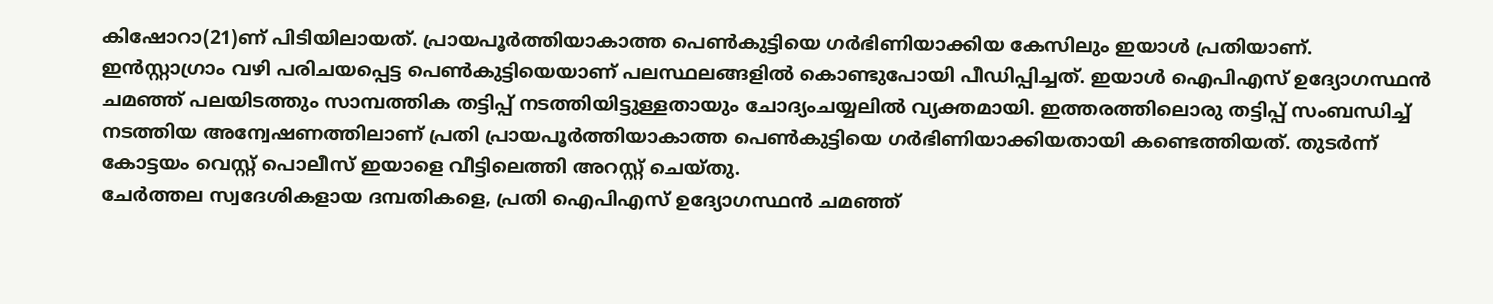കിഷോറാ(21)ണ് പിടിയിലായത്. പ്രായപൂർത്തിയാകാത്ത പെൺകുട്ടിയെ ഗർഭിണിയാക്കിയ കേസിലും ഇയാൾ പ്രതിയാണ്.
ഇൻസ്റ്റാഗ്രാം വഴി പരിചയപ്പെട്ട പെൺകുട്ടിയെയാണ് പലസ്ഥലങ്ങളിൽ കൊണ്ടുപോയി പീഡിപ്പിച്ചത്. ഇയാൾ ഐപിഎസ് ഉദ്യോഗസ്ഥൻ ചമഞ്ഞ് പലയിടത്തും സാമ്പത്തിക തട്ടിപ്പ് നടത്തിയിട്ടുള്ളതായും ചോദ്യംചയ്യലിൽ വ്യക്തമായി. ഇത്തരത്തിലൊരു തട്ടിപ്പ് സംബന്ധിച്ച് നടത്തിയ അന്വേഷണത്തിലാണ് പ്രതി പ്രായപൂർത്തിയാകാത്ത പെൺകുട്ടിയെ ഗർഭിണിയാക്കിയതായി കണ്ടെത്തിയത്. തുടർന്ന് കോട്ടയം വെസ്റ്റ് പൊലീസ് ഇയാളെ വീട്ടിലെത്തി അറസ്റ്റ് ചെയ്തു.
ചേർത്തല സ്വദേശികളായ ദമ്പതികളെ, പ്രതി ഐപിഎസ് ഉദ്യോഗസ്ഥൻ ചമഞ്ഞ്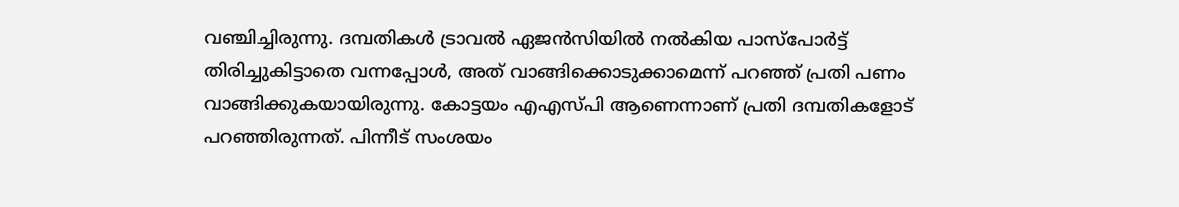വഞ്ചിച്ചിരുന്നു. ദമ്പതികൾ ട്രാവൽ ഏജൻസിയിൽ നൽകിയ പാസ്പോർട്ട് തിരിച്ചുകിട്ടാതെ വന്നപ്പോൾ, അത് വാങ്ങിക്കൊടുക്കാമെന്ന് പറഞ്ഞ് പ്രതി പണം വാങ്ങിക്കുകയായിരുന്നു. കോട്ടയം എഎസ്പി ആണെന്നാണ് പ്രതി ദമ്പതികളോട് പറഞ്ഞിരുന്നത്. പിന്നീട് സംശയം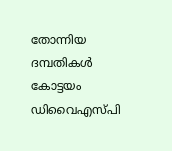തോന്നിയ ദമ്പതികൾ കോട്ടയം ഡിവൈഎസ്പി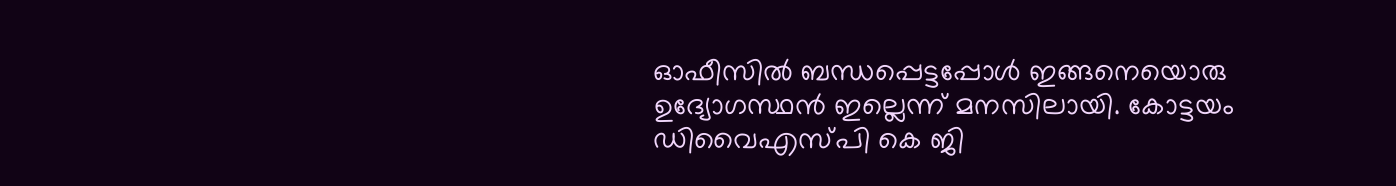ഓഫീസിൽ ബന്ധപ്പെട്ടപ്പോൾ ഇങ്ങനെയൊരു ഉദ്യോഗസ്ഥൻ ഇല്ലെന്ന് മനസിലായി. കോട്ടയം ഡിവൈഎസ്പി കെ ജി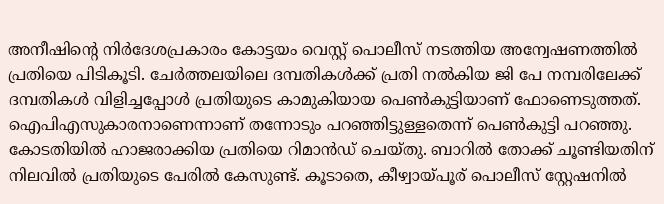അനീഷിന്റെ നിർദേശപ്രകാരം കോട്ടയം വെസ്റ്റ് പൊലീസ് നടത്തിയ അന്വേഷണത്തിൽ പ്രതിയെ പിടികൂടി. ചേർത്തലയിലെ ദമ്പതികൾക്ക് പ്രതി നൽകിയ ജി പേ നമ്പരിലേക്ക് ദമ്പതികൾ വിളിച്ചപ്പോൾ പ്രതിയുടെ കാമുകിയായ പെൺകുട്ടിയാണ് ഫോണെടുത്തത്. ഐപിഎസുകാരനാണെന്നാണ് തന്നോടും പറഞ്ഞിട്ടുള്ളതെന്ന് പെൺകുട്ടി പറഞ്ഞു.
കോടതിയിൽ ഹാജരാക്കിയ പ്രതിയെ റിമാൻഡ് ചെയ്തു. ബാറിൽ തോക്ക് ചൂണ്ടിയതിന് നിലവിൽ പ്രതിയുടെ പേരിൽ കേസുണ്ട്. കൂടാതെ, കീഴ്വായ്പൂര് പൊലീസ് സ്റ്റേഷനിൽ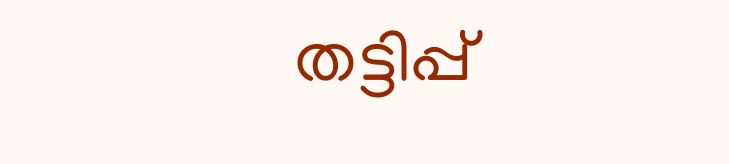തട്ടിപ്പ്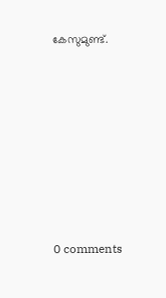കേസുമുണ്ട്.









0 comments